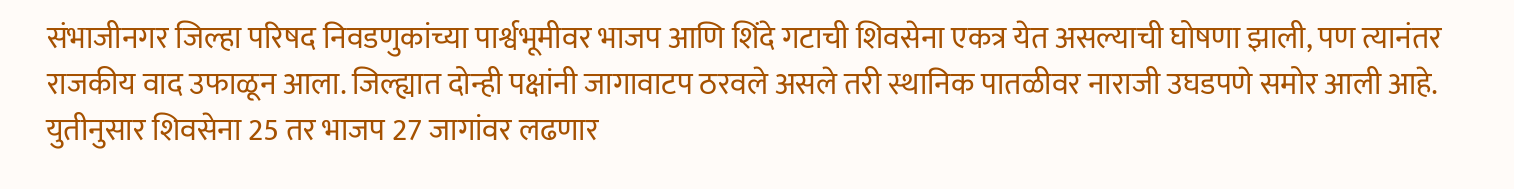संभाजीनगर जिल्हा परिषद निवडणुकांच्या पार्श्वभूमीवर भाजप आणि शिंदे गटाची शिवसेना एकत्र येत असल्याची घोषणा झाली, पण त्यानंतर राजकीय वाद उफाळून आला. जिल्ह्यात दोन्ही पक्षांनी जागावाटप ठरवले असले तरी स्थानिक पातळीवर नाराजी उघडपणे समोर आली आहे.
युतीनुसार शिवसेना 25 तर भाजप 27 जागांवर लढणार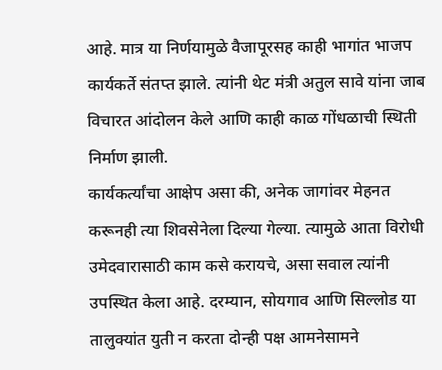आहे. मात्र या निर्णयामुळे वैजापूरसह काही भागांत भाजप कार्यकर्ते संतप्त झाले. त्यांनी थेट मंत्री अतुल सावे यांना जाब विचारत आंदोलन केले आणि काही काळ गोंधळाची स्थिती निर्माण झाली.
कार्यकर्त्यांचा आक्षेप असा की, अनेक जागांवर मेहनत करूनही त्या शिवसेनेला दिल्या गेल्या. त्यामुळे आता विरोधी उमेदवारासाठी काम कसे करायचे, असा सवाल त्यांनी उपस्थित केला आहे. दरम्यान, सोयगाव आणि सिल्लोड या तालुक्यांत युती न करता दोन्ही पक्ष आमनेसामने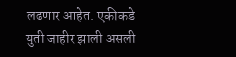लढणार आहेत. एकीकडे युती जाहीर झाली असली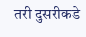तरी दुसरीकडे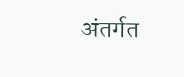अंतर्गत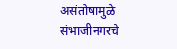असंतोषामुळे संभाजीनगरचे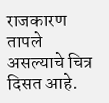राजकारण तापले असल्याचे चित्र दिसत आहे.